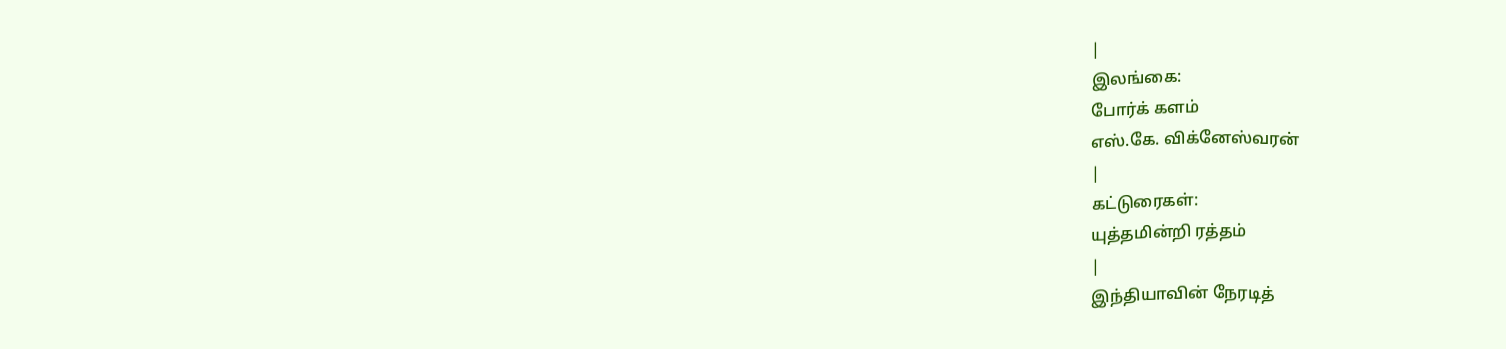|
இலங்கை:
போர்க் களம்
எஸ்.கே. விக்னேஸ்வரன்
|
கட்டுரைகள்:
யுத்தமின்றி ரத்தம்
|
இந்தியாவின் நேரடித்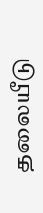தலையீடு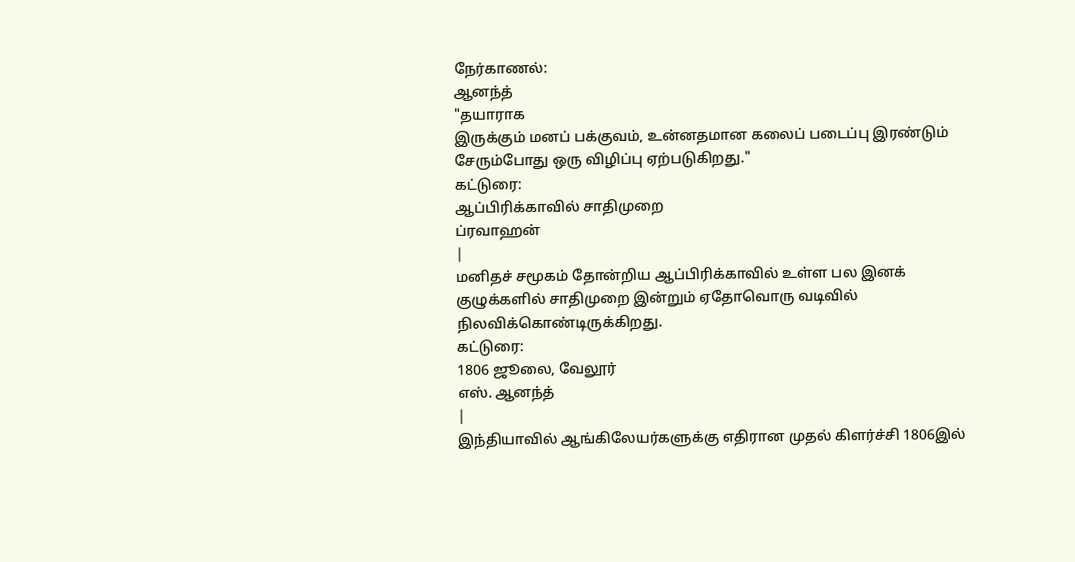நேர்காணல்:
ஆனந்த்
"தயாராக
இருக்கும் மனப் பக்குவம், உன்னதமான கலைப் படைப்பு இரண்டும்
சேரும்போது ஒரு விழிப்பு ஏற்படுகிறது."
கட்டுரை:
ஆப்பிரிக்காவில் சாதிமுறை
ப்ரவாஹன்
|
மனிதச் சமூகம் தோன்றிய ஆப்பிரிக்காவில் உள்ள பல இனக்
குழுக்களில் சாதிமுறை இன்றும் ஏதோவொரு வடிவில்
நிலவிக்கொண்டிருக்கிறது.
கட்டுரை:
1806 ஜூலை, வேலூர்
எஸ். ஆனந்த்
|
இந்தியாவில் ஆங்கிலேயர்களுக்கு எதிரான முதல் கிளர்ச்சி 1806இல்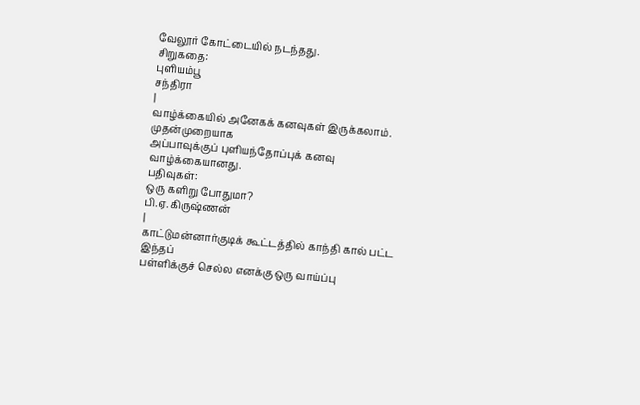வேலூர் கோட்டையில் நடந்தது.
சிறுகதை:
புளியம்பூ
சந்திரா
|
வாழ்க்கையில் அனேகக் கனவுகள் இருக்கலாம். முதன்முறையாக
அப்பாவுக்குப் புளியந்தோப்புக் கனவு வாழ்க்கையானது.
பதிவுகள்:
ஒரு களிறு போதுமா?
பி.ஏ. கிருஷ்ணன்
|
காட்டுமன்னார்குடிக் கூட்டத்தில் காந்தி கால் பட்ட இந்தப்
பள்ளிக்குச் செல்ல எனக்கு ஒரு வாய்ப்பு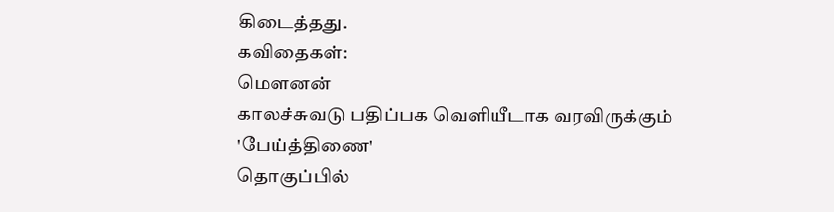கிடைத்தது.
கவிதைகள்:
மௌனன்
காலச்சுவடு பதிப்பக வெளியீடாக வரவிருக்கும்
'பேய்த்திணை'
தொகுப்பில்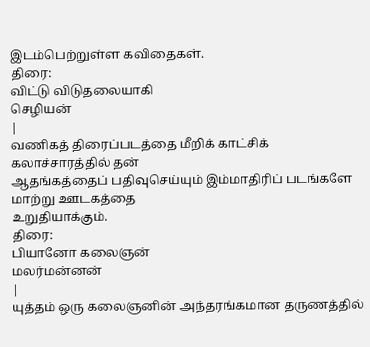இடம்பெற்றுள்ள கவிதைகள்.
திரை:
விட்டு விடுதலையாகி
செழியன்
|
வணிகத் திரைப்படத்தை மீறிக் காட்சிக் கலாச்சாரத்தில் தன்
ஆதங்கத்தைப் பதிவுசெய்யும் இம்மாதிரிப் படங்களே மாற்று ஊடகத்தை
உறுதியாக்கும்.
திரை:
பியானோ கலைஞன்
மலர்மன்னன்
|
யுத்தம் ஒரு கலைஞனின் அந்தரங்கமான தருணத்தில்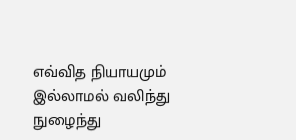எவ்வித நியாயமும்
இல்லாமல் வலிந்து நுழைந்து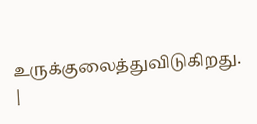உருக்குலைத்துவிடுகிறது.
|